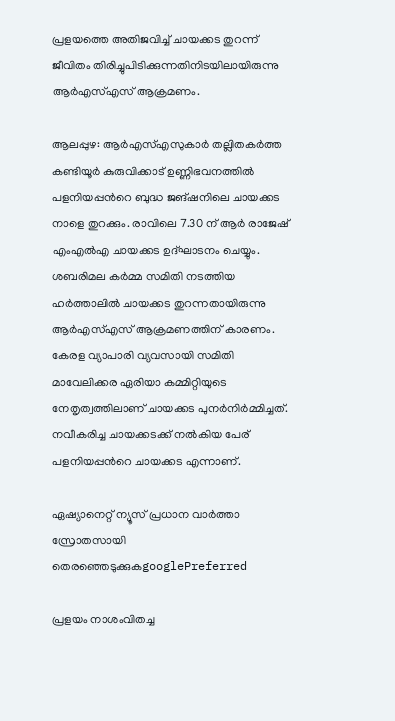പ്രളയത്തെ അതിജവിച്ച് ചായക്കട തുറന്ന് ജീവിതം തിരിച്ചുപിടിക്കുന്നതിനിടയിലായിരുന്നു ആര്‍എസ്എസ് ആക്രമണം.

ആലപ്പുഴ: ആര്‍എസ്എസുകാര്‍ തല്ലിതകര്‍ത്ത കണ്ടിയൂര്‍ കുരുവിക്കാട് ഉണ്ണിഭവനത്തില്‍ പളനിയപ്പന്‍റെ ബുദ്ധ ജങ്ഷനിലെ ചായക്കട നാളെ തുറക്കും. രാവിലെ 7.30 ന് ആര്‍ രാജേഷ് എംഎല്‍എ ചായക്കട ഉദ്ഘാടനം ചെയ്യും. ശബരിമല കര്‍മ്മ സമിതി നടത്തിയ ഹര്‍ത്താലില്‍ ചായക്കട തുറന്നതായിരുന്നു ആര്‍എസ്എസ് ആക്രമണത്തിന് കാരണം. കേരള വ്യാപാരി വ്യവസായി സമിതി മാവേലിക്കര ഏരിയാ കമ്മിറ്റിയുടെ നേതൃത്വത്തിലാണ് ചായക്കട പുനര്‍നിര്‍മ്മിച്ചത്. നവീകരിച്ച ചായക്കടക്ക് നല്‍കിയ പേര് പളനിയപ്പന്‍റെ ചായക്കട എന്നാണ്.

ഏഷ്യാനെറ്റ് ന്യൂസ് പ്രധാന വാർത്താ സ്രോതസായി തെരഞ്ഞെടുക്കുകgooglePreferred

പ്രളയം നാശംവിതച്ച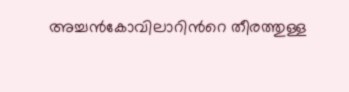അച്ചന്‍കോവിലാറിന്‍റെ തീരത്തുള്ള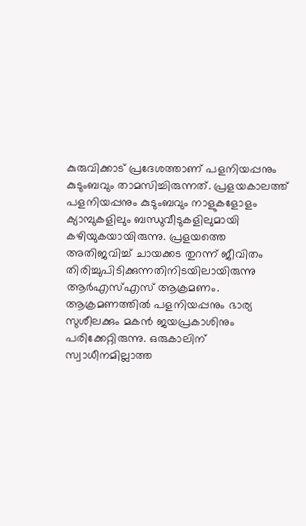കുരുവിക്കാട് പ്രദേശത്താണ് പളനിയപ്പനും കുടുംബവും താമസിച്ചിരുന്നത്. പ്രളയകാലത്ത് പളനിയപ്പനും കുടുംബവും നാളുകളോളം ക്യാമ്പുകളിലും ബന്ധുവീടുകളിലുമായി കഴിയുകയായിരുന്നു. പ്രളയത്തെ അതിജവിച്ച് ചായക്കട തുറന്ന് ജീവിതം തിരിച്ചുപിടിക്കുന്നതിനിടയിലായിരുന്നു ആര്‍എസ്എസ് ആക്രമണം. ആക്രമണത്തില്‍ പളനിയപ്പനും ഭാര്യ സുശീലക്കും മകന്‍ ജയപ്രകാശിനും പരിക്കേറ്റിരുന്നു. ഒരുകാലിന് സ്വാധീനമില്ലാത്ത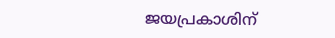ജയപ്രകാശിന്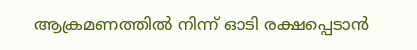ആക്രമണത്തില്‍ നിന്ന് ഓടി രക്ഷപ്പെടാന്‍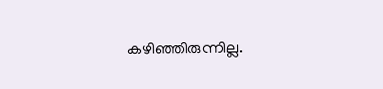കഴിഞ്ഞിരുന്നില്ല.